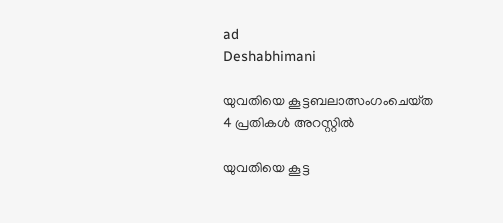ad
Deshabhimani

യുവതിയെ കൂട്ടബലാത്സംഗംചെയ്‌ത
4 പ്രതികൾ അറസ്റ്റിൽ

യുവതിയെ കൂട്ട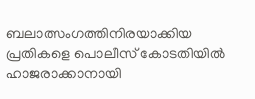ബലാത്സംഗത്തിനിരയാക്കിയ പ്രതികളെ പൊലീസ് കോടതിയിൽ ഹാജരാക്കാനായി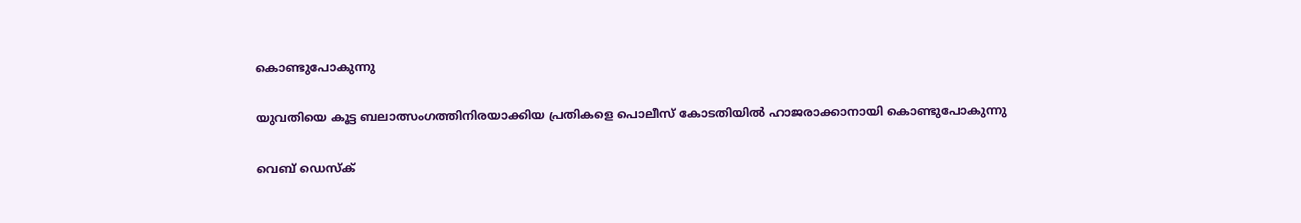കൊണ്ടുപോകുന്നു

യുവതിയെ കൂട്ട ബലാത്സംഗത്തിനിരയാക്കിയ പ്രതികളെ പൊലീസ് കോടതിയിൽ ഹാജരാക്കാനായി കൊണ്ടുപോകുന്നു

വെബ് ഡെസ്ക്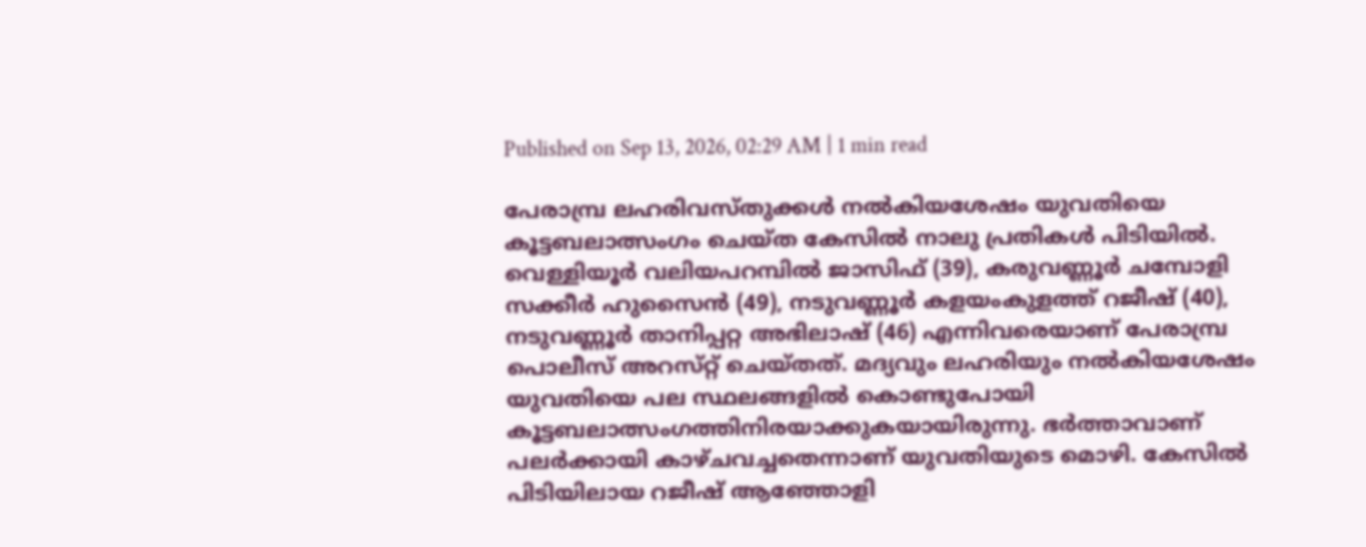Published on Sep 13, 2026, 02:29 AM | 1 min read

പേരാമ്പ്ര ലഹരിവസ്‌തുക്കൾ നൽകിയശേഷം യുവതിയെ കൂട്ടബലാത്സംഗം ചെയ്‌ത കേസിൽ നാലു പ്രതികൾ പിടിയിൽ. വെള്ളിയൂർ വലിയപറമ്പിൽ ജാസിഫ് (39), കരുവണ്ണൂർ ചമ്പോളി സക്കീർ ഹുസൈൻ (49), നടുവണ്ണൂർ കളയംകുളത്ത് റജീഷ് (40), നടുവണ്ണൂർ താനിപ്പറ്റ അഭിലാഷ് (46) എന്നിവരെയാണ് പേരാമ്പ്ര പൊലീസ് അറസ്‌റ്റ്‌ ചെയ്‌തത്‌. മദ്യവും ലഹരിയും നൽകിയശേഷം യുവതിയെ പല സ്ഥലങ്ങളിൽ കൊണ്ടുപോയി കൂട്ടബലാത്സംഗത്തിനിരയാക്കുകയായിരുന്നു. ഭർത്താവാണ് പലർക്കായി കാഴ്ചവച്ചതെന്നാണ്‌ യുവതിയുടെ മൊഴി. കേസിൽ പിടിയിലായ റജീഷ് ആഞ്ഞോളി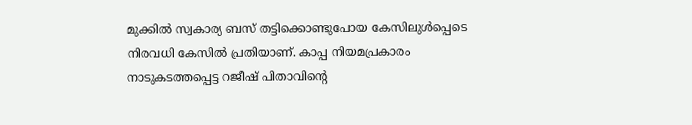മുക്കിൽ സ്വകാര്യ ബസ് തട്ടിക്കൊണ്ടുപോയ കേസിലുൾപ്പെടെ നിരവധി കേസിൽ പ്രതിയാണ്. കാപ്പ നിയമപ്രകാരം നാടുകടത്തപ്പെട്ട റജീഷ്‌ പിതാവിന്റെ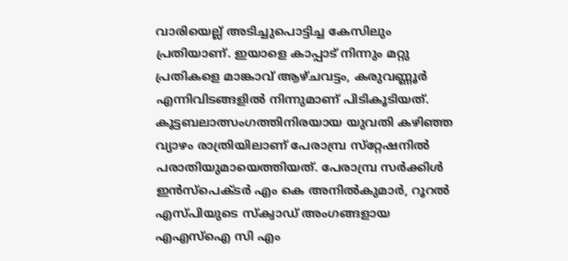വാരിയെല്ല് അടിച്ചുപൊട്ടിച്ച കേസിലും പ്രതിയാണ്‌. ഇയാളെ കാപ്പാട് നിന്നും മറ്റു പ്രതികളെ മാങ്കാവ് ആഴ്ചവട്ടം, കരുവണ്ണൂർ എന്നിവിടങ്ങളിൽ നിന്നുമാണ് പിടികൂടിയത്. കൂട്ടബലാത്സംഗത്തിനിരയായ യുവതി കഴിഞ്ഞ വ്യാഴം രാത്രിയിലാണ് പേരാമ്പ്ര സ്‌റ്റേഷനിൽ പരാതിയുമായെത്തിയത്. പേരാമ്പ്ര സർക്കിൾ ഇൻസ്പെക്ടർ എം കെ അനിൽകുമാർ, റൂറൽ എസ്‌പിയുടെ സ്‌ക്വാഡ് അംഗങ്ങളായ എഎസ്ഐ സി എം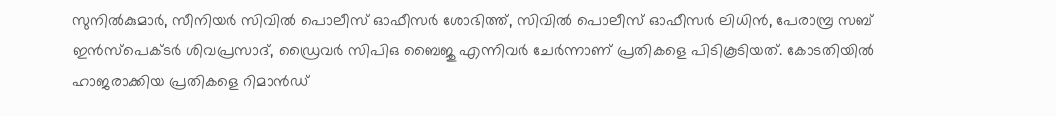സുനിൽകുമാർ, സീനിയർ സിവിൽ പൊലീസ് ഓഫീസർ ശോഭിത്ത്, സിവിൽ പൊലീസ് ഓഫീസർ ലിധിൻ, പേരാമ്പ്ര സബ് ഇൻസ്പെക്ടർ ശിവപ്രസാദ്, ഡ്രൈവർ സിപിഒ ബൈജു എന്നിവർ ചേർന്നാണ് പ്രതികളെ പിടികൂടിയത്. കോടതിയിൽ ഹാജരാക്കിയ പ്രതികളെ റിമാൻഡ്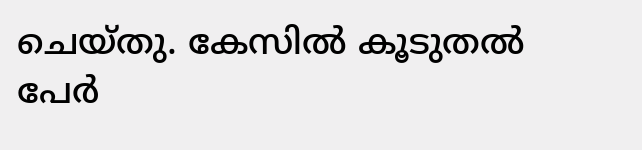ചെയ്തു. കേസിൽ കൂടുതൽ പേർ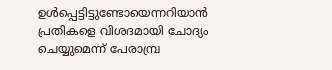ഉൾപ്പെട്ടിട്ടുണ്ടോയെന്നറിയാൻ പ്രതികളെ വിശദമായി ചോദ്യം ചെയ്യുമെന്ന് പേരാമ്പ്ര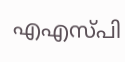എഎസ്‌പി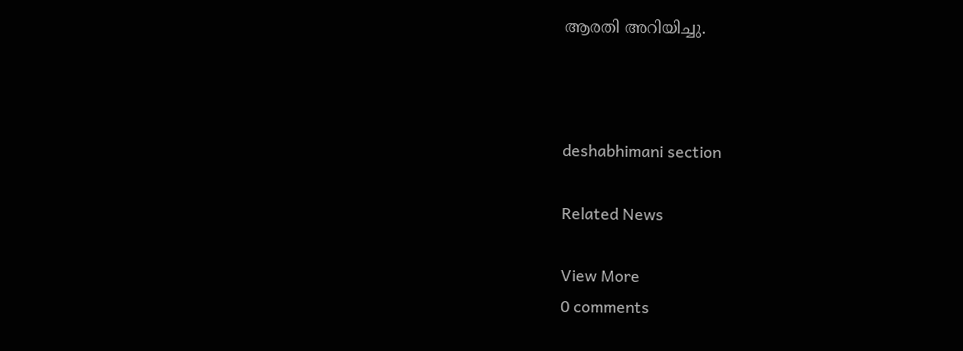ആരതി അറിയിച്ചു.



deshabhimani section

Related News

View More
0 comments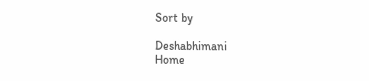Sort by

Deshabhimani
Home